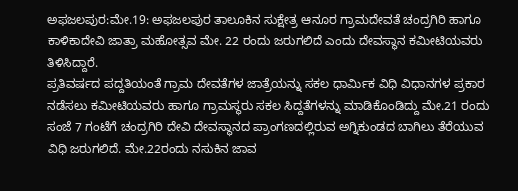ಅಫಜಲಪುರ:ಮೇ.19: ಅಫಜಲಪುರ ತಾಲೂಕಿನ ಸುಕ್ಷೇತ್ರ ಆನೂರ ಗ್ರಾಮದೇವತೆ ಚಂದ್ರಗಿರಿ ಹಾಗೂ ಕಾಳಿಕಾದೇವಿ ಜಾತ್ರಾ ಮಹೋತ್ಸವ ಮೇ. 22 ರಂದು ಜರುಗಲಿದೆ ಎಂದು ದೇವಸ್ಥಾನ ಕಮೀಟಿಯವರು ತಿಳಿಸಿದ್ದಾರೆ.
ಪ್ರತಿವರ್ಷದ ಪದ್ದತಿಯಂತೆ ಗ್ರಾಮ ದೇವತೆಗಳ ಜಾತ್ರೆಯನ್ನು ಸಕಲ ಧಾರ್ಮಿಕ ವಿಧಿ ವಿಧಾನಗಳ ಪ್ರಕಾರ ನಡೆಸಲು ಕಮೀಟಿಯವರು ಹಾಗೂ ಗ್ರಾಮಸ್ಥರು ಸಕಲ ಸಿದ್ದತೆಗಳನ್ನು ಮಾಡಿಕೊಂಡಿದ್ದು ಮೇ.21 ರಂದು ಸಂಜೆ 7 ಗಂಟೆಗೆ ಚಂದ್ರಗಿರಿ ದೇವಿ ದೇವಸ್ಥಾನದ ಪ್ರಾಂಗಣದಲ್ಲಿರುವ ಅಗ್ನಿಕುಂಡದ ಬಾಗಿಲು ತೆರೆಯುವ ವಿಧಿ ಜರುಗಲಿದೆ. ಮೇ.22ರಂದು ನಸುಕಿನ ಜಾವ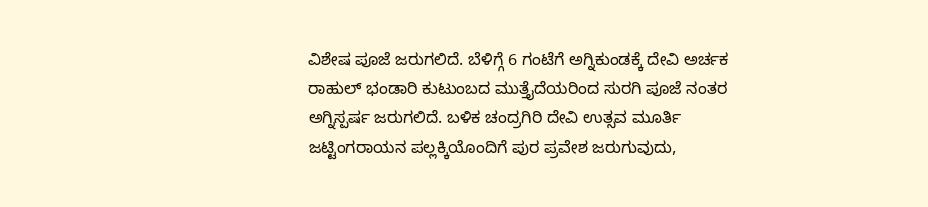ವಿಶೇಷ ಪೂಜೆ ಜರುಗಲಿದೆ. ಬೆಳಿಗ್ಗೆ 6 ಗಂಟೆಗೆ ಅಗ್ನಿಕುಂಡಕ್ಕೆ ದೇವಿ ಅರ್ಚಕ ರಾಹುಲ್ ಭಂಡಾರಿ ಕುಟುಂಬದ ಮುತ್ತೈದೆಯರಿಂದ ಸುರಗಿ ಪೂಜೆ ನಂತರ ಅಗ್ನಿಸ್ಪರ್ಷ ಜರುಗಲಿದೆ. ಬಳಿಕ ಚಂದ್ರಗಿರಿ ದೇವಿ ಉತ್ಸವ ಮೂರ್ತಿ ಜಟ್ಟಿಂಗರಾಯನ ಪಲ್ಲಕ್ಕಿಯೊಂದಿಗೆ ಪುರ ಪ್ರವೇಶ ಜರುಗುವುದು,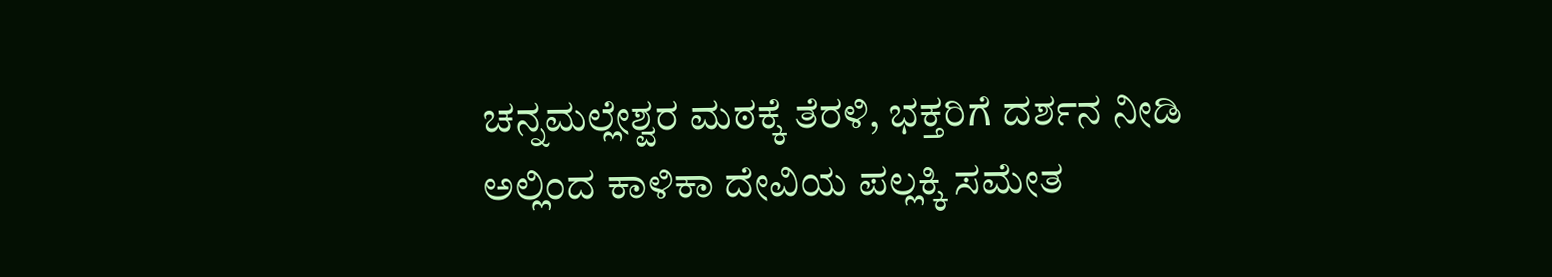ಚನ್ನಮಲ್ಲೇಶ್ವರ ಮಠಕ್ಕೆ ತೆರಳಿ, ಭಕ್ತರಿಗೆ ದರ್ಶನ ನೀಡಿ ಅಲ್ಲಿಂದ ಕಾಳಿಕಾ ದೇವಿಯ ಪಲ್ಲಕ್ಕಿ ಸಮೇತ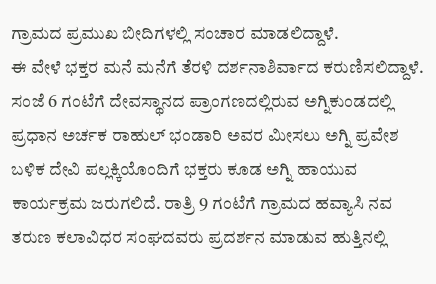ಗ್ರಾಮದ ಪ್ರಮುಖ ಬೀದಿಗಳಲ್ಲಿ ಸಂಚಾರ ಮಾಡಲಿದ್ದಾಳೆ.
ಈ ವೇಳೆ ಭಕ್ತರ ಮನೆ ಮನೆಗೆ ತೆರಳಿ ದರ್ಶನಾಶಿರ್ವಾದ ಕರುಣಿಸಲಿದ್ದಾಳೆ. ಸಂಜೆ 6 ಗಂಟೆಗೆ ದೇವಸ್ಥಾನದ ಪ್ರಾಂಗಣದಲ್ಲಿರುವ ಅಗ್ನಿಕುಂಡದಲ್ಲಿ ಪ್ರಧಾನ ಅರ್ಚಕ ರಾಹುಲ್ ಭಂಡಾರಿ ಅವರ ಮೀಸಲು ಅಗ್ನಿ ಪ್ರವೇಶ ಬಳಿಕ ದೇವಿ ಪಲ್ಲಕ್ಕಿಯೊಂದಿಗೆ ಭಕ್ತರು ಕೂಡ ಅಗ್ನಿ ಹಾಯುವ ಕಾರ್ಯಕ್ರಮ ಜರುಗಲಿದೆ. ರಾತ್ರಿ 9 ಗಂಟೆಗೆ ಗ್ರಾಮದ ಹವ್ಯಾಸಿ ನವ ತರುಣ ಕಲಾವಿಧರ ಸಂಘದವರು ಪ್ರದರ್ಶನ ಮಾಡುವ ಹುತ್ತಿನಲ್ಲಿ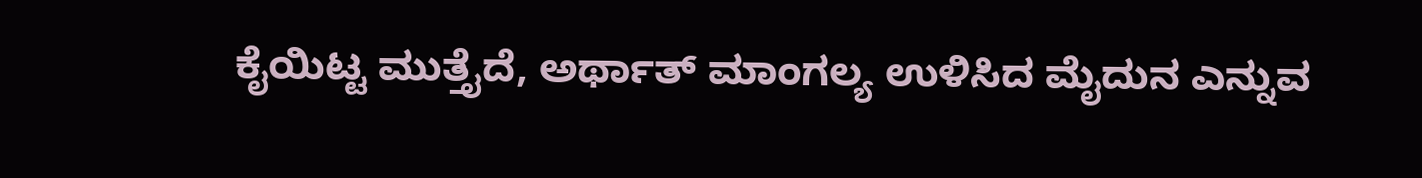ಕೈಯಿಟ್ಟ ಮುತ್ತೈದೆ, ಅರ್ಥಾತ್ ಮಾಂಗಲ್ಯ ಉಳಿಸಿದ ಮೈದುನ ಎನ್ನುವ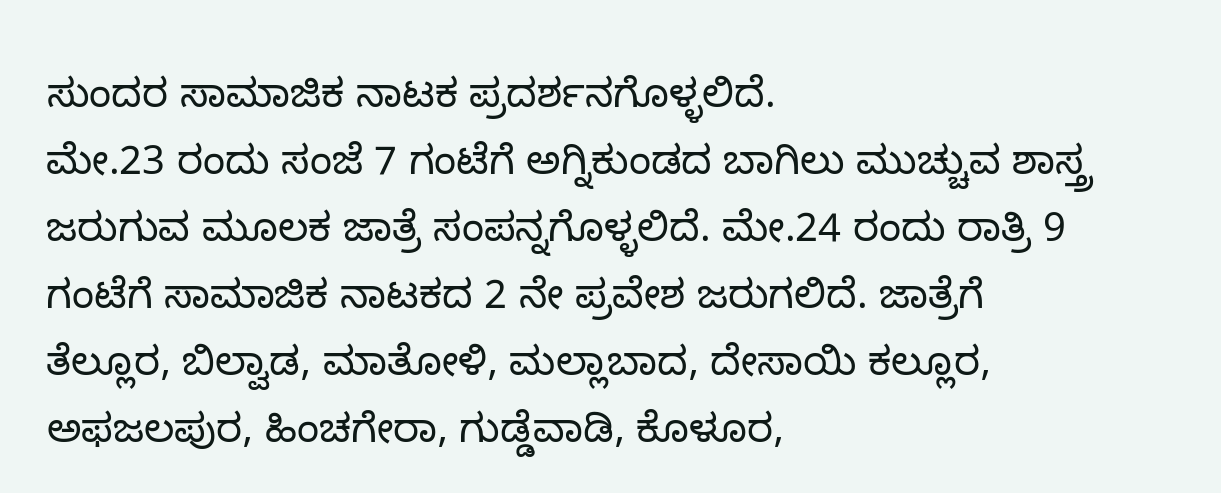ಸುಂದರ ಸಾಮಾಜಿಕ ನಾಟಕ ಪ್ರದರ್ಶನಗೊಳ್ಳಲಿದೆ.
ಮೇ.23 ರಂದು ಸಂಜೆ 7 ಗಂಟೆಗೆ ಅಗ್ನಿಕುಂಡದ ಬಾಗಿಲು ಮುಚ್ಚುವ ಶಾಸ್ತ್ರ ಜರುಗುವ ಮೂಲಕ ಜಾತ್ರೆ ಸಂಪನ್ನಗೊಳ್ಳಲಿದೆ. ಮೇ.24 ರಂದು ರಾತ್ರಿ 9 ಗಂಟೆಗೆ ಸಾಮಾಜಿಕ ನಾಟಕದ 2 ನೇ ಪ್ರವೇಶ ಜರುಗಲಿದೆ. ಜಾತ್ರೆಗೆ ತೆಲ್ಲೂರ, ಬಿಲ್ವಾಡ, ಮಾತೋಳಿ, ಮಲ್ಲಾಬಾದ, ದೇಸಾಯಿ ಕಲ್ಲೂರ, ಅಫಜಲಪುರ, ಹಿಂಚಗೇರಾ, ಗುಡ್ಡೆವಾಡಿ, ಕೊಳೂರ,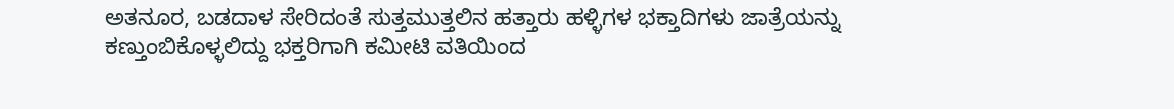ಅತನೂರ, ಬಡದಾಳ ಸೇರಿದಂತೆ ಸುತ್ತಮುತ್ತಲಿನ ಹತ್ತಾರು ಹಳ್ಳಿಗಳ ಭಕ್ತಾದಿಗಳು ಜಾತ್ರೆಯನ್ನು ಕಣ್ತುಂಬಿಕೊಳ್ಳಲಿದ್ದು ಭಕ್ತರಿಗಾಗಿ ಕಮೀಟಿ ವತಿಯಿಂದ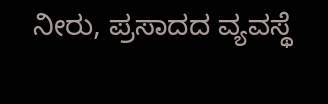ನೀರು, ಪ್ರಸಾದದ ವ್ಯವಸ್ಥೆ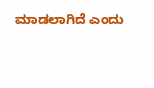ಮಾಡಲಾಗಿದೆ ಎಂದು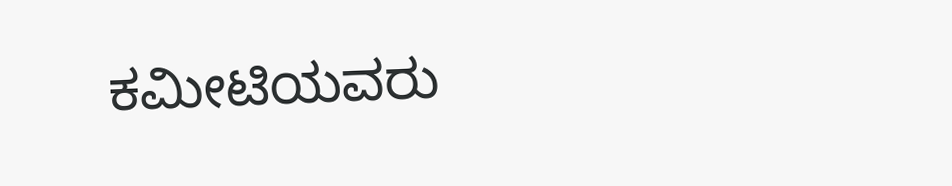ಕಮೀಟಿಯವರು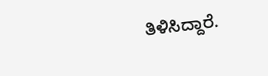ತಿಳಿಸಿದ್ದಾರೆ.